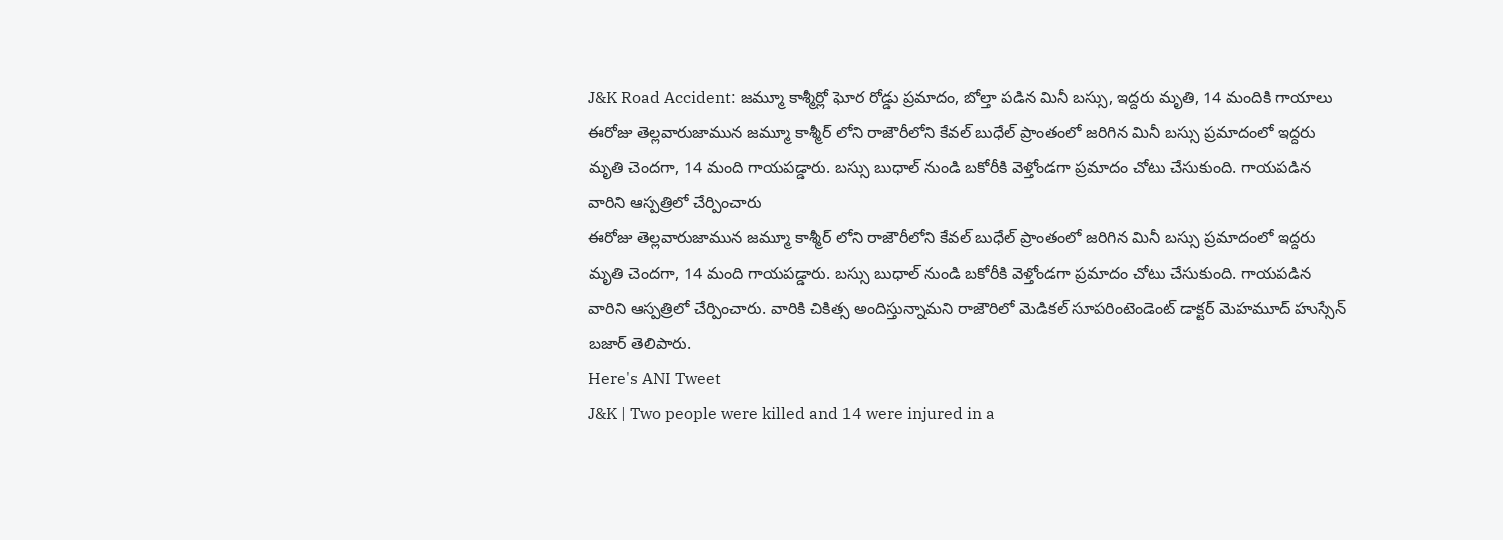J&K Road Accident: జమ్మూ కాశ్మీర్లో ఘోర రోడ్డు ప్రమాదం, బోల్తా పడిన మినీ బస్సు, ఇద్దరు మృతి, 14 మందికి గాయాలు
ఈరోజు తెల్లవారుజామున జమ్మూ కాశ్మీర్ లోని రాజౌరీలోని కేవల్ బుధేల్ ప్రాంతంలో జరిగిన మినీ బస్సు ప్రమాదంలో ఇద్దరు మృతి చెందగా, 14 మంది గాయపడ్డారు. బస్సు బుధాల్ నుండి బకోరీకి వెళ్తోండగా ప్రమాదం చోటు చేసుకుంది. గాయపడిన వారిని ఆస్పత్రిలో చేర్పించారు
ఈరోజు తెల్లవారుజామున జమ్మూ కాశ్మీర్ లోని రాజౌరీలోని కేవల్ బుధేల్ ప్రాంతంలో జరిగిన మినీ బస్సు ప్రమాదంలో ఇద్దరు మృతి చెందగా, 14 మంది గాయపడ్డారు. బస్సు బుధాల్ నుండి బకోరీకి వెళ్తోండగా ప్రమాదం చోటు చేసుకుంది. గాయపడిన వారిని ఆస్పత్రిలో చేర్పించారు. వారికి చికిత్స అందిస్తున్నామని రాజౌరిలో మెడికల్ సూపరింటెండెంట్ డాక్టర్ మెహమూద్ హుస్సేన్ బజార్ తెలిపారు.
Here's ANI Tweet
J&K | Two people were killed and 14 were injured in a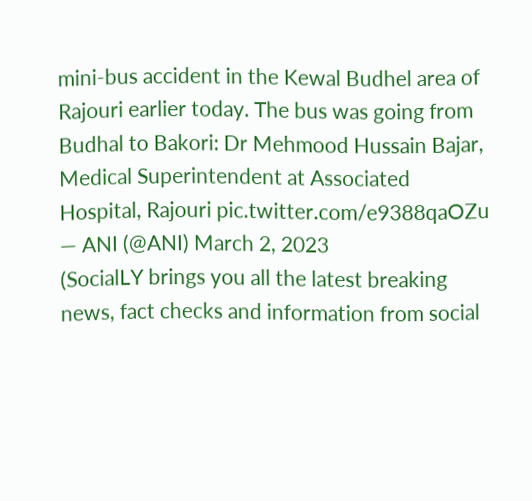mini-bus accident in the Kewal Budhel area of Rajouri earlier today. The bus was going from Budhal to Bakori: Dr Mehmood Hussain Bajar, Medical Superintendent at Associated Hospital, Rajouri pic.twitter.com/e9388qaOZu
— ANI (@ANI) March 2, 2023
(SocialLY brings you all the latest breaking news, fact checks and information from social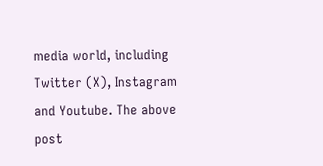media world, including Twitter (X), Instagram and Youtube. The above post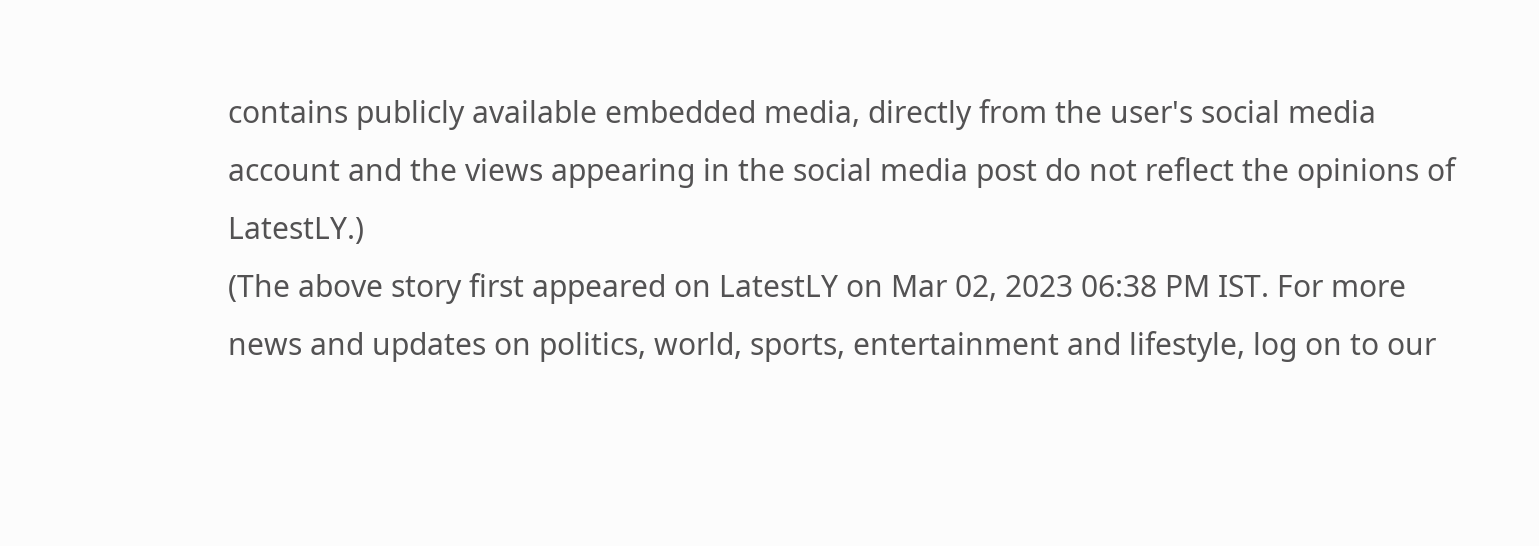contains publicly available embedded media, directly from the user's social media account and the views appearing in the social media post do not reflect the opinions of LatestLY.)
(The above story first appeared on LatestLY on Mar 02, 2023 06:38 PM IST. For more news and updates on politics, world, sports, entertainment and lifestyle, log on to our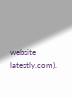website latestly.com).